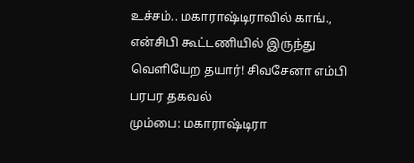உச்சம்.. மகாராஷ்டிராவில் காங்., என்சிபி கூட்டணியில் இருந்து வெளியேற தயார்! சிவசேனா எம்பி பரபர தகவல்
மும்பை: மகாராஷ்டிரா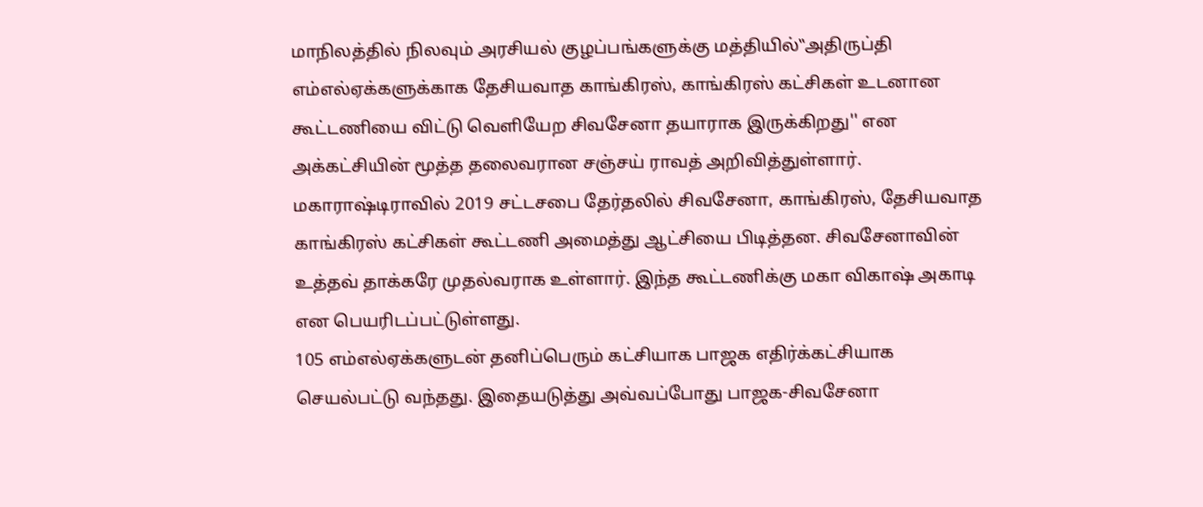மாநிலத்தில் நிலவும் அரசியல் குழப்பங்களுக்கு மத்தியில்‛‛அதிருப்தி எம்எல்ஏக்களுக்காக தேசியவாத காங்கிரஸ், காங்கிரஸ் கட்சிகள் உடனான கூட்டணியை விட்டு வெளியேற சிவசேனா தயாராக இருக்கிறது'' என அக்கட்சியின் மூத்த தலைவரான சஞ்சய் ராவத் அறிவித்துள்ளார்.
மகாராஷ்டிராவில் 2019 சட்டசபை தேர்தலில் சிவசேனா, காங்கிரஸ், தேசியவாத காங்கிரஸ் கட்சிகள் கூட்டணி அமைத்து ஆட்சியை பிடித்தன. சிவசேனாவின் உத்தவ் தாக்கரே முதல்வராக உள்ளார். இந்த கூட்டணிக்கு மகா விகாஷ் அகாடி என பெயரிடப்பட்டுள்ளது.
105 எம்எல்ஏக்களுடன் தனிப்பெரும் கட்சியாக பாஜக எதிர்க்கட்சியாக செயல்பட்டு வந்தது. இதையடுத்து அவ்வப்போது பாஜக-சிவசேனா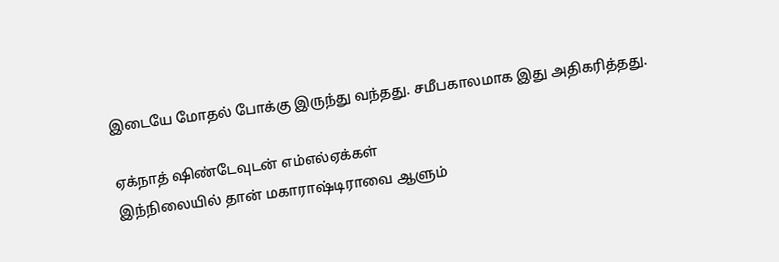இடையே மோதல் போக்கு இருந்து வந்தது. சமீபகாலமாக இது அதிகரித்தது.

ஏக்நாத் ஷிண்டேவுடன் எம்எல்ஏக்கள்
இந்நிலையில் தான் மகாராஷ்டிராவை ஆளும்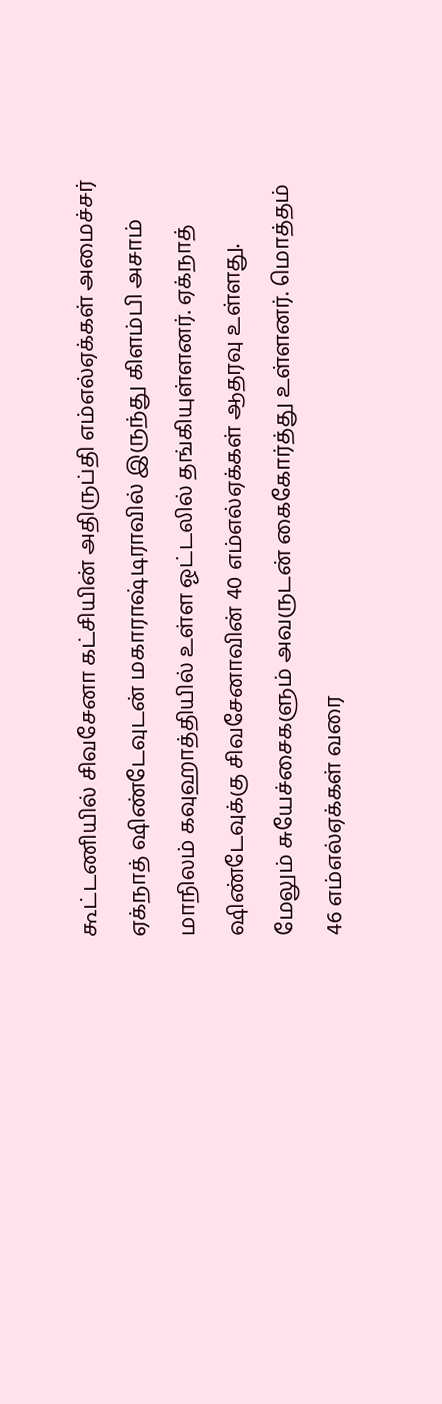கூட்டணியில் சிவசேனா கட்சியின் அதிருப்தி எம்எல்ஏக்கள் அமைச்சர் ஏக்நாத் ஷிண்டேவுடன் மகாராஷ்டிராவில் இருந்து கிளம்பி அசாம் மாநிலம் கவுஹாத்தியில் உள்ள ஓட்டலில் தங்கியுள்ளனர். ஏக்நாத் ஷிண்டேவுக்கு சிவசேனாவின் 40 எம்எல்ஏக்கள் ஆதரவு உள்ளது. மேலும் சுயேச்சைகளும் அவருடன் கைகோர்த்து உள்ளனர். மொத்தம் 46 எம்எல்ஏக்கள் வரை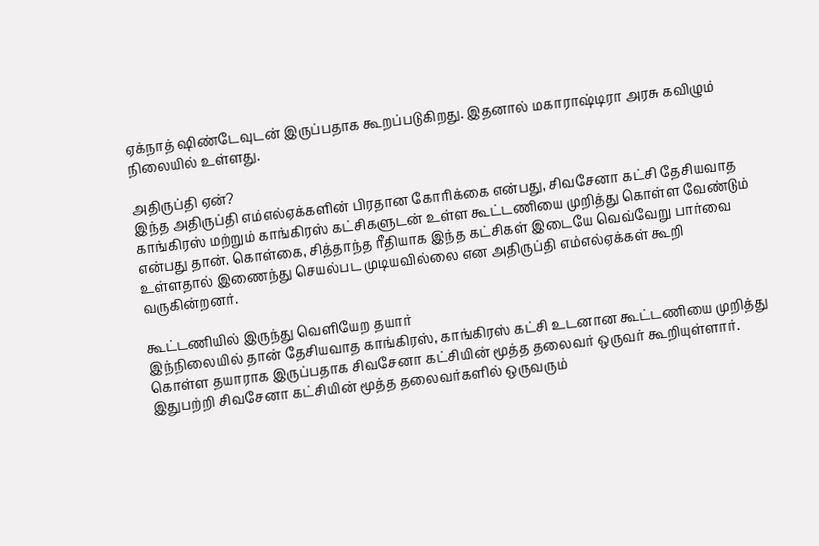ஏக்நாத் ஷிண்டேவுடன் இருப்பதாக கூறப்படுகிறது. இதனால் மகாராஷ்டிரா அரசு கவிழும் நிலையில் உள்ளது.

அதிருப்தி ஏன்?
இந்த அதிருப்தி எம்எல்ஏக்களின் பிரதான கோரிக்கை என்பது, சிவசேனா கட்சி தேசியவாத காங்கிரஸ் மற்றும் காங்கிரஸ் கட்சிகளுடன் உள்ள கூட்டணியை முறித்து கொள்ள வேண்டும் என்பது தான். கொள்கை, சித்தாந்த ரீதியாக இந்த கட்சிகள் இடையே வெவ்வேறு பார்வை உள்ளதால் இணைந்து செயல்பட முடியவில்லை என அதிருப்தி எம்எல்ஏக்கள் கூறி வருகின்றனர்.

கூட்டணியில் இருந்து வெளியேற தயார்
இந்நிலையில் தான் தேசியவாத காங்கிரஸ், காங்கிரஸ் கட்சி உடனான கூட்டணியை முறித்து கொள்ள தயாராக இருப்பதாக சிவசேனா கட்சியின் மூத்த தலைவர் ஒருவர் கூறியுள்ளார். இதுபற்றி சிவசேனா கட்சியின் மூத்த தலைவர்களில் ஒருவரும்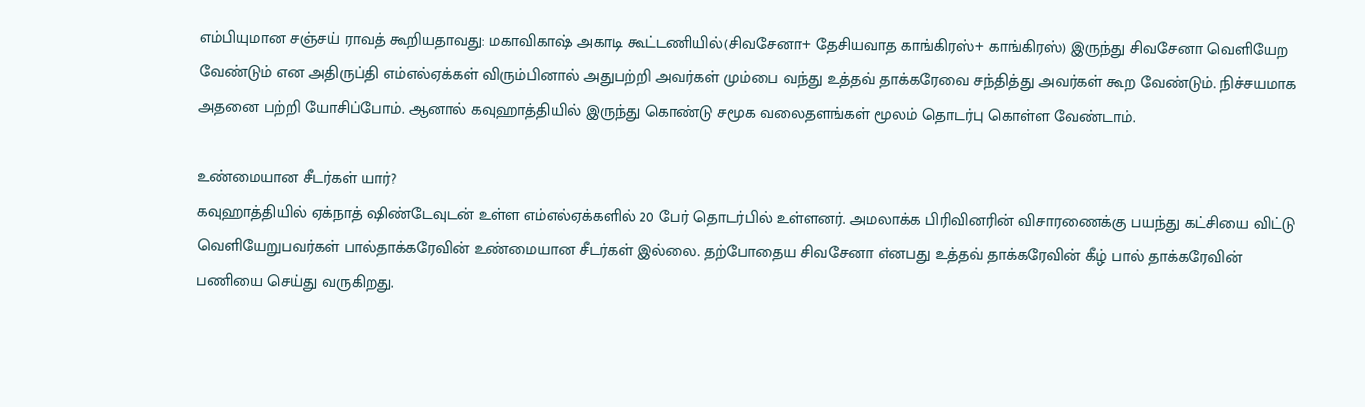எம்பியுமான சஞ்சய் ராவத் கூறியதாவது: மகாவிகாஷ் அகாடி கூட்டணியில்(சிவசேனா+ தேசியவாத காங்கிரஸ்+ காங்கிரஸ்) இருந்து சிவசேனா வெளியேற வேண்டும் என அதிருப்தி எம்எல்ஏக்கள் விரும்பினால் அதுபற்றி அவர்கள் மும்பை வந்து உத்தவ் தாக்கரேவை சந்தித்து அவர்கள் கூற வேண்டும். நிச்சயமாக அதனை பற்றி யோசிப்போம். ஆனால் கவுஹாத்தியில் இருந்து கொண்டு சமூக வலைதளங்கள் மூலம் தொடர்பு கொள்ள வேண்டாம்.

உண்மையான சீடர்கள் யார்?
கவுஹாத்தியில் ஏக்நாத் ஷிண்டேவுடன் உள்ள எம்எல்ஏக்களில் 20 பேர் தொடர்பில் உள்ளனர். அமலாக்க பிரிவினரின் விசாரணைக்கு பயந்து கட்சியை விட்டு வெளியேறுபவர்கள் பால்தாக்கரேவின் உண்மையான சீடர்கள் இல்லை. தற்போதைய சிவசேனா எ்னபது உத்தவ் தாக்கரேவின் கீழ் பால் தாக்கரேவின் பணியை செய்து வருகிறது.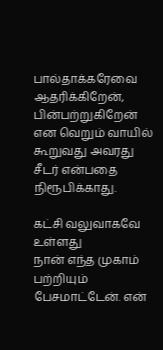பால்தாக்கரேவை ஆதரிக்கிறேன், பின்பற்றுகிறேன் என வெறும் வாயில் கூறுவது அவரது சீடர் என்பதை நிரூபிக்காது.

கட்சி வலுவாகவே உள்ளது
நான் எந்த முகாம் பற்றியும் பேசமாட்டேன். என்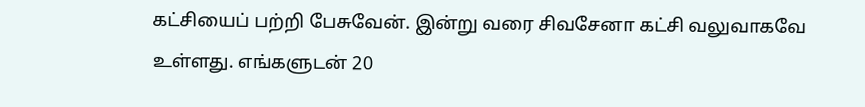கட்சியைப் பற்றி பேசுவேன். இன்று வரை சிவசேனா கட்சி வலுவாகவே உள்ளது. எங்களுடன் 20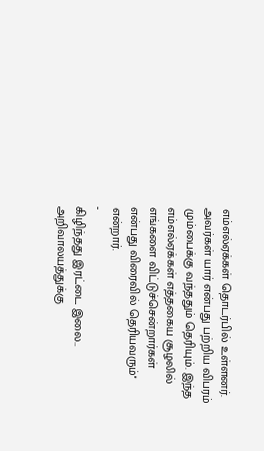எம்எல்ஏக்கள் தொடர்பில் உள்ளனர். அவர்கள் யார் என்பது பற்றிய விபரம் மும்பைக்கு வந்ததும் தெரியும். இந்த எம்எல்ஏக்கள் எத்தகைய சூழலில் எங்களை விட்டுச்சென்றார்கள் என்பது விரைவில் தெரியவரும்'' என்றார்.
-
கிழிந்தது இரட்டை இலை.. அறிவாலயத்துக்கு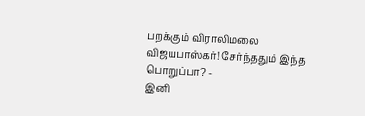பறக்கும் விராலிமலை விஜயபாஸ்கர்! சேர்ந்ததும் இந்த பொறுப்பா? -
இனி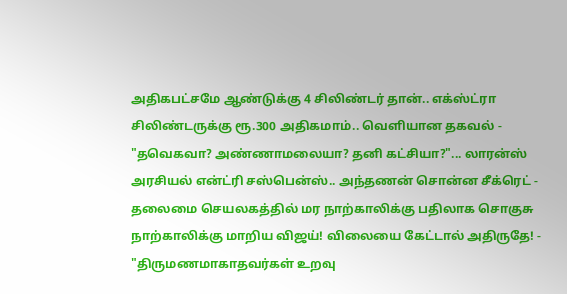அதிகபட்சமே ஆண்டுக்கு 4 சிலிண்டர் தான்.. எக்ஸ்ட்ரா சிலிண்டருக்கு ரூ.300 அதிகமாம்.. வெளியான தகவல் -
"தவெகவா? அண்ணாமலையா? தனி கட்சியா?"... லாரன்ஸ் அரசியல் என்ட்ரி சஸ்பென்ஸ்.. அந்தணன் சொன்ன சீக்ரெட் -
தலைமை செயலகத்தில் மர நாற்காலிக்கு பதிலாக சொகுசு நாற்காலிக்கு மாறிய விஜய்! விலையை கேட்டால் அதிருதே! -
"திருமணமாகாதவர்கள் உறவு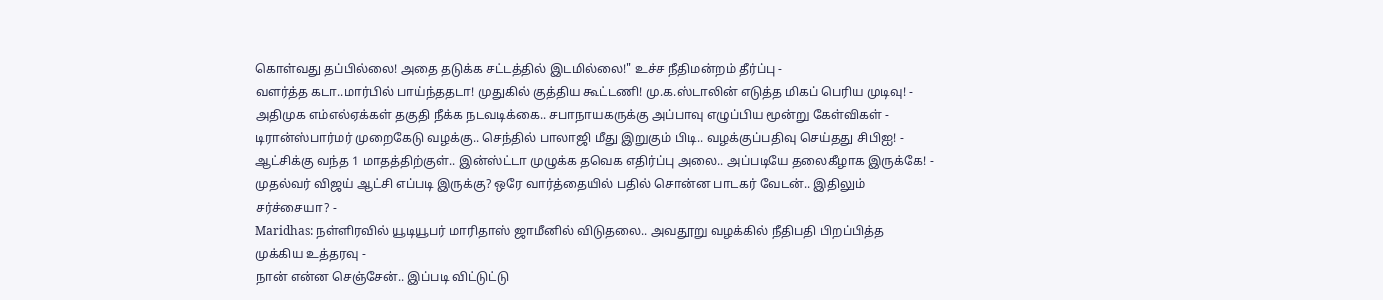கொள்வது தப்பில்லை! அதை தடுக்க சட்டத்தில் இடமில்லை!" உச்ச நீதிமன்றம் தீர்ப்பு -
வளர்த்த கடா..மார்பில் பாய்ந்ததடா! முதுகில் குத்திய கூட்டணி! மு.க.ஸ்டாலின் எடுத்த மிகப் பெரிய முடிவு! -
அதிமுக எம்எல்ஏக்கள் தகுதி நீக்க நடவடிக்கை.. சபாநாயகருக்கு அப்பாவு எழுப்பிய மூன்று கேள்விகள் -
டிரான்ஸ்பார்மர் முறைகேடு வழக்கு.. செந்தில் பாலாஜி மீது இறுகும் பிடி.. வழக்குப்பதிவு செய்தது சிபிஐ! -
ஆட்சிக்கு வந்த 1 மாதத்திற்குள்.. இன்ஸ்ட்டா முழுக்க தவெக எதிர்ப்பு அலை.. அப்படியே தலைகீழாக இருக்கே! -
முதல்வர் விஜய் ஆட்சி எப்படி இருக்கு? ஒரே வார்த்தையில் பதில் சொன்ன பாடகர் வேடன்.. இதிலும் சர்ச்சையா? -
Maridhas: நள்ளிரவில் யூடியூபர் மாரிதாஸ் ஜாமீனில் விடுதலை.. அவதூறு வழக்கில் நீதிபதி பிறப்பித்த முக்கிய உத்தரவு -
நான் என்ன செஞ்சேன்.. இப்படி விட்டுட்டு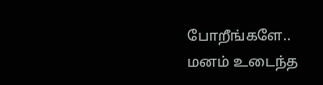போறீங்களே.. மனம் உடைந்த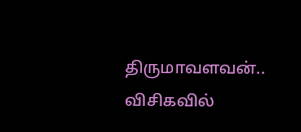திருமாவளவன்.. விசிகவில்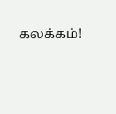கலக்கம்!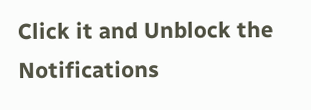Click it and Unblock the Notifications